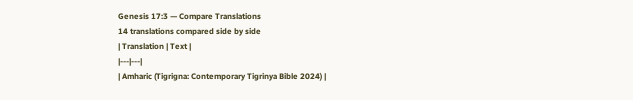Genesis 17:3 — Compare Translations
14 translations compared side by side
| Translation | Text |
|---|---|
| Amharic (Tigrigna: Contemporary Tigrinya Bible 2024) |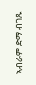ኣብራም ድማ ብገጹ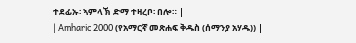ተደፊኡ፡ ኣምላኽ ድማ ተዛረቦ፡ በሎ። |
| Amharic 2000 (የአማርኛ መጽሐፍ ቅዱስ (ሰማንያ አሃዱ)) |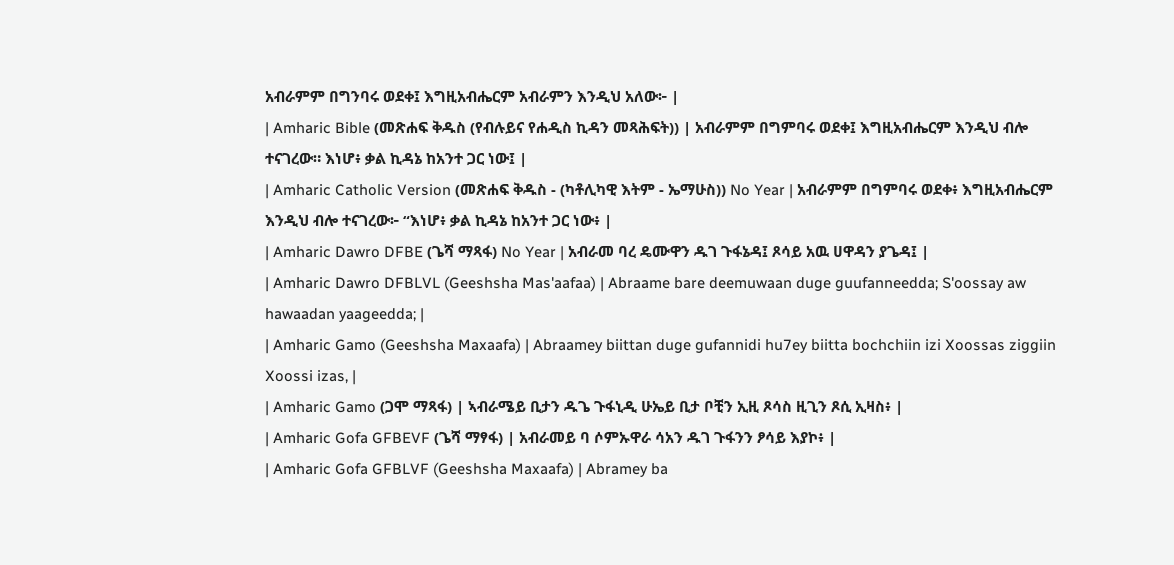አብራምም በግንባሩ ወደቀ፤ እግዚአብሔርም አብራምን እንዲህ አለው፦ |
| Amharic Bible (መጽሐፍ ቅዱስ (የብሉይና የሐዲስ ኪዳን መጻሕፍት)) | አብራምም በግምባሩ ወደቀ፤ እግዚአብሔርም እንዲህ ብሎ ተናገረው። እነሆ፥ ቃል ኪዳኔ ከአንተ ጋር ነው፤ |
| Amharic Catholic Version (መጽሐፍ ቅዱስ - (ካቶሊካዊ እትም - ኤማሁስ)) No Year | አብራምም በግምባሩ ወደቀ፥ እግዚአብሔርም እንዲህ ብሎ ተናገረው፦ “እነሆ፥ ቃል ኪዳኔ ከአንተ ጋር ነው፥ |
| Amharic Dawro DFBE (ጌሻ ማጻፋ) No Year | አብራመ ባረ ዴሙዋን ዱገ ጉፋኔዳ፤ ጾሳይ አዉ ሀዋዳን ያጌዳ፤ |
| Amharic Dawro DFBLVL (Geeshsha Mas'aafaa) | Abraame bare deemuwaan duge guufanneedda; S'oossay aw hawaadan yaageedda; |
| Amharic Gamo (Geeshsha Maxaafa) | Abraamey biittan duge gufannidi hu7ey biitta bochchiin izi Xoossas ziggiin Xoossi izas, |
| Amharic Gamo (ጋሞ ማጻፋ) | ኣብራሜይ ቢታን ዱጌ ጉፋኒዲ ሁኤይ ቢታ ቦቺን ኢዚ ጾሳስ ዚጊን ጾሲ ኢዛስ፥ |
| Amharic Gofa GFBEVF (ጌሻ ማፃፋ) | አብራመይ ባ ሶምኡዋራ ሳአን ዱገ ጉፋንን ፆሳይ እያኮ፥ |
| Amharic Gofa GFBLVF (Geeshsha Maxaafa) | Abramey ba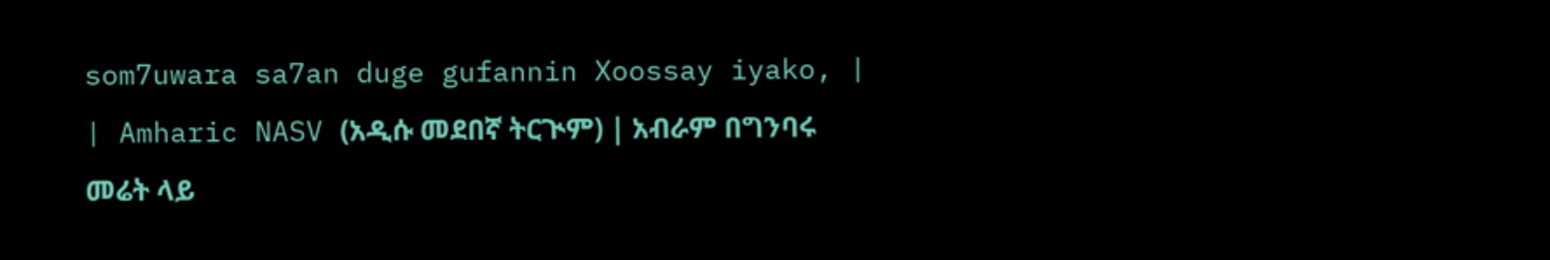som7uwara sa7an duge gufannin Xoossay iyako, |
| Amharic NASV (አዲሱ መደበኛ ትርጒም) | አብራም በግንባሩ መሬት ላይ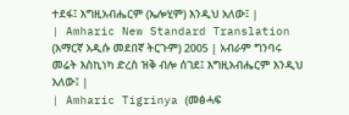ተደፋ፤ እግዚአብሔርም (ኤሎሂም) እንዲህ አለው፤ |
| Amharic New Standard Translation (አማርኛ አዲሱ መደበኛ ትርጉም) 2005 | አብራም ግንባሩ መሬት እስኪነካ ድረስ ዝቅ ብሎ ሰገደ፤ እግዚአብሔርም እንዲህ አለው፤ |
| Amharic Tigrinya (መፅሓፍ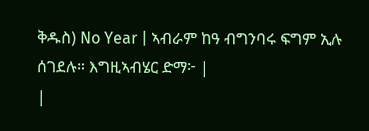ቅዱስ) No Year | ኣብራም ከዓ ብግንባሩ ፍግም ኢሉ ሰገደሉ። እግዚኣብሄር ድማ፦ |
|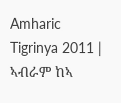Amharic Tigrinya 2011 | ኣብራም ከኣ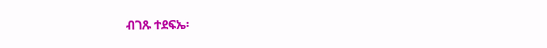ብገጹ ተደፍኤ፡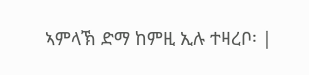ኣምላኽ ድማ ከምዚ ኢሉ ተዛረቦ፡ |